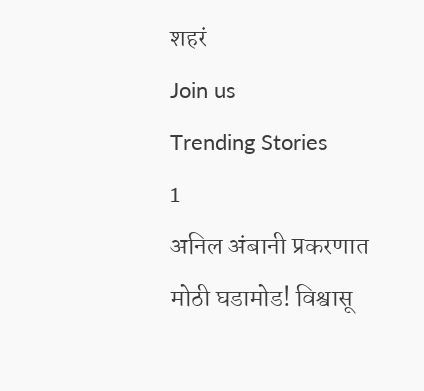शहरं
Join us
Trending Stories
1
अनिल अंबानी प्रकरणात मोठी घडामोड! विश्वासू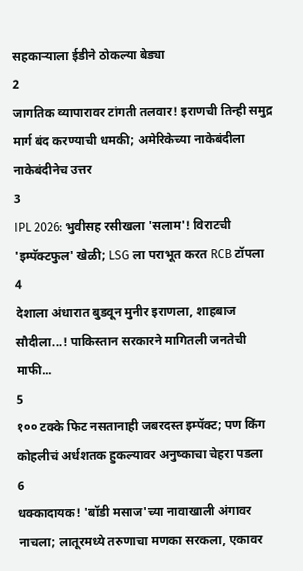सहकाऱ्याला ईडीने ठोकल्या बेड्या
2
जागतिक व्यापारावर टांगती तलवार! इराणची तिन्ही समुद्र मार्ग बंद करण्याची धमकी; अमेरिकेच्या नाकेबंदीला नाकेबंदीनेच उत्तर
3
IPL 2026: भुवीसह रसीखला 'सलाम'! विराटची 'इम्पॅक्टफुल' खेळी; LSG ला पराभूत करत RCB टॉपला
4
देशाला अंधारात बुडवून मुनीर इराणला, शाहबाज सौदीला...! पाकिस्तान सरकारने मागितली जनतेची माफी...
5
१०० टक्के फिट नसतानाही जबरदस्त इम्पॅक्ट; पण किंग कोहलीचं अर्धशतक हुकल्यावर अनुष्काचा चेहरा पडला
6
धक्कादायक! 'बॉडी मसाज'च्या नावाखाली अंगावर नाचला; लातूरमध्ये तरुणाचा मणका सरकला, एकावर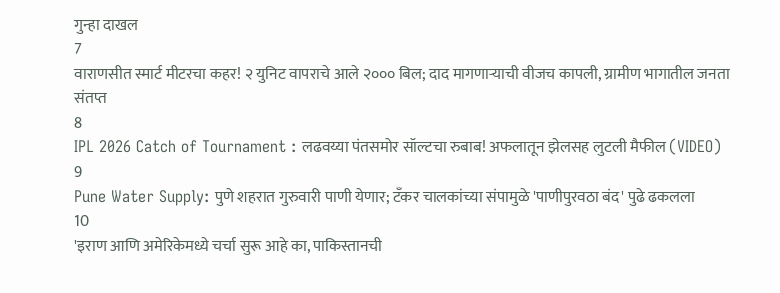गुन्हा दाखल
7
वाराणसीत स्मार्ट मीटरचा कहर! २ युनिट वापराचे आले २००० बिल; दाद मागणाऱ्याची वीजच कापली, ग्रामीण भागातील जनता संतप्त
8
IPL 2026 Catch of Tournament : लढवय्या पंतसमोर सॉल्टचा रुबाब! अफलातून झेलसह लुटली मैफील (VIDEO)
9
Pune Water Supply: पुणे शहरात गुरुवारी पाणी येणार; टँकर चालकांच्या संपामुळे 'पाणीपुरवठा बंद' पुढे ढकलला
10
'इराण आणि अमेरिकेमध्ये चर्चा सुरू आहे का, पाकिस्तानची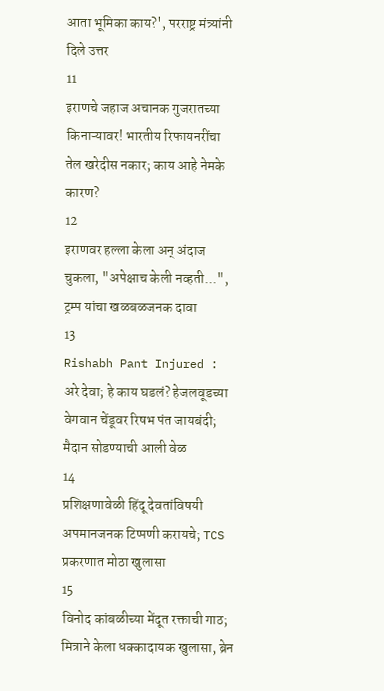आता भूमिका काय?', परराष्ट्र मंत्र्यांनी दिले उत्तर
11
इराणचे जहाज अचानक गुजरातच्या किनाऱ्यावर! भारतीय रिफायनरींचा तेल खरेदीस नकार; काय आहे नेमके कारण?
12
इराणवर हल्ला केला अन् अंदाज चुकला, "अपेक्षाच केली नव्हती...", ट्रम्प यांचा खळबळजनक दावा
13
Rishabh Pant Injured : अरे देवा; हे काय घडलं? हेजलवूडच्या वेगवान चेंडूवर रिषभ पंत जायबंदी; मैदान सोडण्याची आली वेळ
14
प्रशिक्षणावेळी हिंदू देवतांविषयी अपमानजनक टिप्पणी करायचे; TCS प्रकरणात मोठा खुलासा
15
विनोद कांबळीच्या मेंदूत रक्ताची गाठ; मित्राने केला धक्कादायक खुलासा, ब्रेन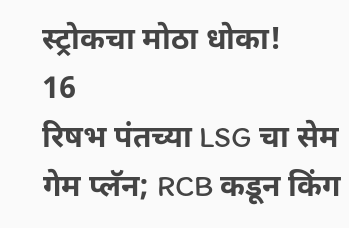स्ट्रोकचा मोठा धोका!
16
रिषभ पंतच्या LSG चा सेम गेम प्लॅन; RCB कडून किंग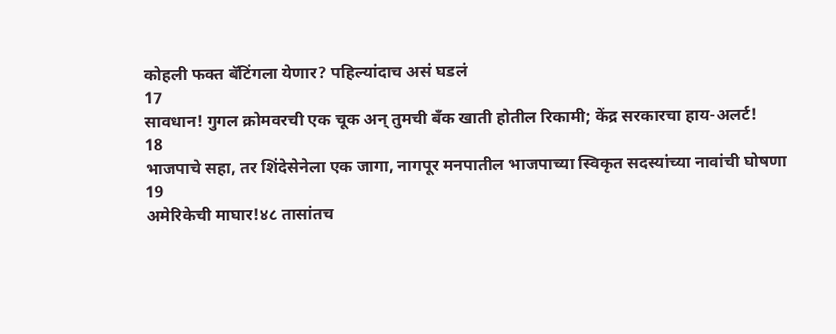कोहली फक्त बॅटिंगला येणार? पहिल्यांदाच असं घडलं
17
सावधान! गुगल क्रोमवरची एक चूक अन् तुमची बँक खाती होतील रिकामी; केंद्र सरकारचा हाय-अलर्ट!
18
भाजपाचे सहा, तर शिंदेसेनेला एक जागा, नागपूर मनपातील भाजपाच्या स्विकृत सदस्यांच्या नावांची घोषणा
19
अमेरिकेची माघार!४८ तासांतच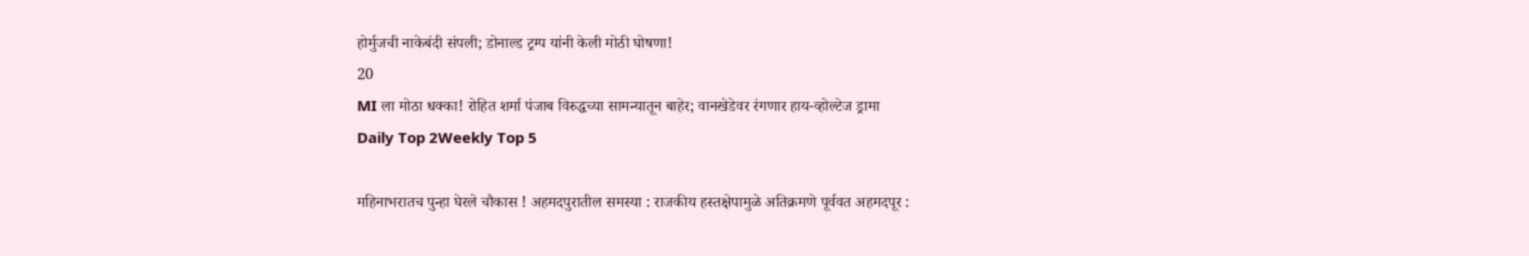होर्मुजची नाकेबंदी संपली; डोनाल्ड ट्रम्प यांनी केली मोठी घोषणा!
20
MI ला मोठा धक्का! रोहित शर्मा पंजाब विरुद्धच्या सामन्यातून बाहेर; वानखेडेवर रंगणार हाय-व्होल्टेज ड्रामा
Daily Top 2Weekly Top 5

महिनाभरातच पुन्हा घेरले चौकास ! अहमदपुरातील समस्या : राजकीय हस्तक्षेपामुळे अतिक्रमणे पूर्ववत अहमदपूर :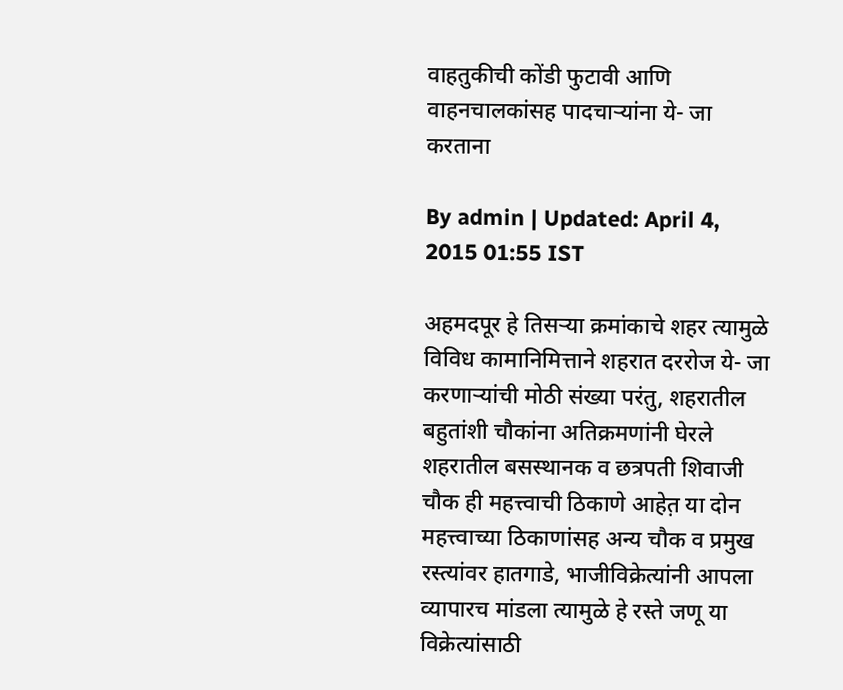वाहतुकीची कोंडी फुटावी आणि वाहनचालकांसह पादचार्‍यांना ये- जा करताना

By admin | Updated: April 4, 2015 01:55 IST

अहमदपूर हे तिसर्‍या क्रमांकाचे शहर त्यामुळे विविध कामानिमित्ताने शहरात दररोज ये- जा करणार्‍यांची मोठी संख्या परंतु, शहरातील बहुतांशी चौकांना अतिक्रमणांनी घेरले शहरातील बसस्थानक व छत्रपती शिवाजी चौक ही महत्त्वाची ठिकाणे आहेत़ या दोन महत्त्वाच्या ठिकाणांसह अन्य चौक व प्रमुख रस्त्यांवर हातगाडे, भाजीविक्रेत्यांनी आपला व्यापारच मांडला त्यामुळे हे रस्ते जणू या विक्रेत्यांसाठी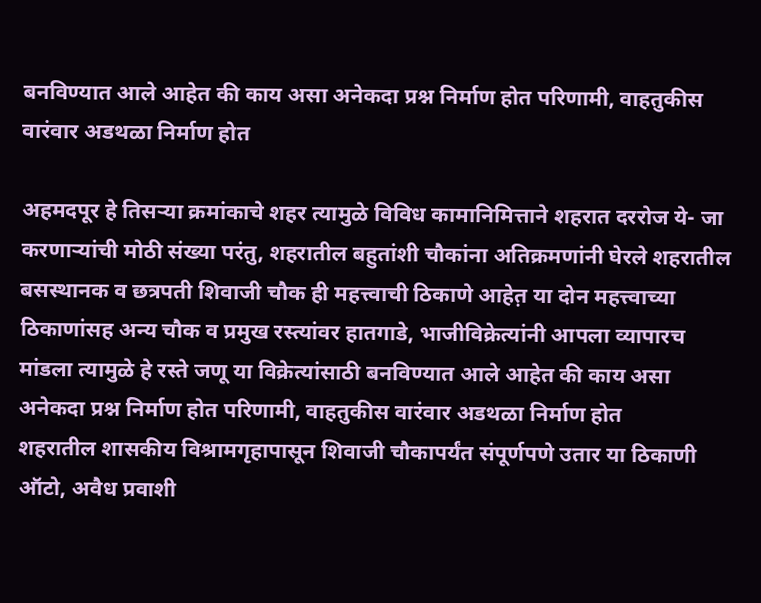बनविण्यात आले आहेत की काय असा अनेकदा प्रश्न निर्माण होत परिणामी, वाहतुकीस वारंवार अडथळा निर्माण होत

अहमदपूर हे तिसर्‍या क्रमांकाचे शहर त्यामुळे विविध कामानिमित्ताने शहरात दररोज ये- जा करणार्‍यांची मोठी संख्या परंतु, शहरातील बहुतांशी चौकांना अतिक्रमणांनी घेरले शहरातील बसस्थानक व छत्रपती शिवाजी चौक ही महत्त्वाची ठिकाणे आहेत़ या दोन महत्त्वाच्या ठिकाणांसह अन्य चौक व प्रमुख रस्त्यांवर हातगाडे, भाजीविक्रेत्यांनी आपला व्यापारच मांडला त्यामुळे हे रस्ते जणू या विक्रेत्यांसाठी बनविण्यात आले आहेत की काय असा अनेकदा प्रश्न निर्माण होत परिणामी, वाहतुकीस वारंवार अडथळा निर्माण होत
शहरातील शासकीय विश्रामगृहापासून शिवाजी चौकापर्यंत संपूर्णपणे उतार या ठिकाणी ऑटो, अवैध प्रवाशी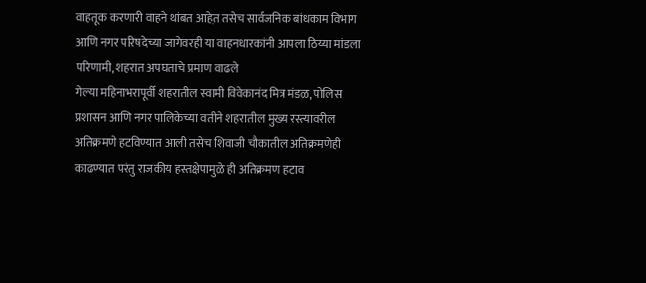वाहतूक करणारी वाहने थांबत आहेत़ तसेच सार्वजनिक बांधकाम विभाग आणि नगर परिषदेच्या जागेवरही या वाहनधारकांनी आपला ठिय्या मांडला परिणामी, शहरात अपघताचे प्रमाण वाढले
गेल्या महिनाभरापूर्वी शहरातील स्वामी विवेकानंद मित्र मंडळ, पोलिस प्रशासन आणि नगर पालिकेच्या वतीने शहरातील मुख्य रस्त्यावरील अतिक्रमणे हटविण्यात आली तसेच शिवाजी चौकातील अतिक्रमणेही काढण्यात परंतु राजकीय हस्तक्षेपामुळे ही अतिक्रमण हटाव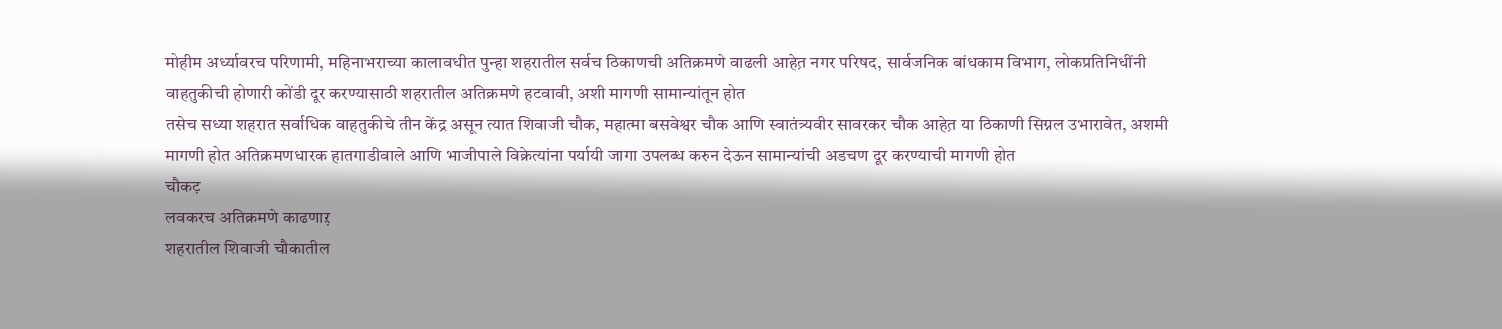मोहीम अर्ध्यावरच परिणामी, महिनाभराच्या कालावधीत पुन्हा शहरातील सर्वच ठिकाणची अतिक्रमणे वाढली आहेत़ नगर परिषद, सार्वजनिक बांधकाम विभाग, लोकप्रतिनिधींनी वाहतुकीची होणारी कोंडी दूर करण्यासाठी शहरातील अतिक्रमणे हटवावी, अशी मागणी सामान्यांतून होत
तसेच सध्या शहरात सर्वाधिक वाहतुकीचे तीन केंद्र असून त्यात शिवाजी चौक, महात्मा बसवेश्वर चौक आणि स्वातंत्र्यवीर सावरकर चौक आहेत़ या ठिकाणी सिग्नल उभारावेत, अशमी मागणी होत अतिक्रमणधारक हातगाडीवाले आणि भाजीपाले विक्रेत्यांना पर्यायी जागा उपलब्ध करुन देऊन सामान्यांची अडचण दूर करण्याची मागणी होत
चौकट़
लवकरच अतिक्रमणे काढणाऱ़
शहरातील शिवाजी चौकातील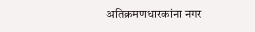अतिक्रमणधारकांना नगर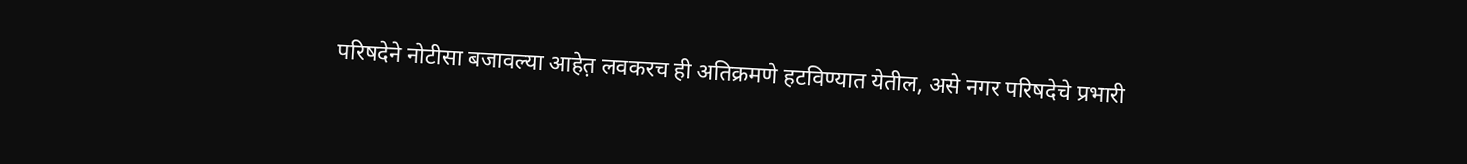परिषदेने नोटीसा बजावल्या आहेत़ लवकरच ही अतिक्रमणे हटविण्यात येतील, असे नगर परिषदेचे प्रभारी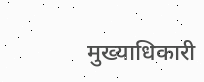मुख्याधिकारी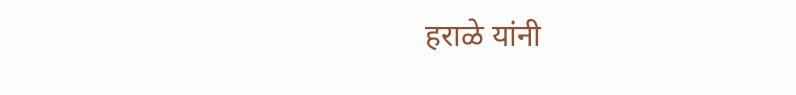हराळे यांनी